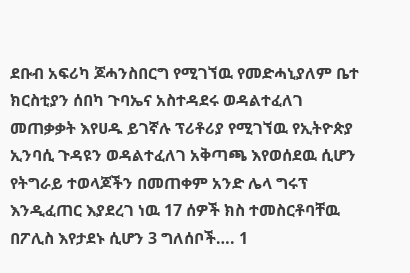ደቡብ አፍሪካ ጆሓንስበርግ የሚገኘዉ የመድሓኒያለም ቤተ ክርስቲያን ሰበካ ጉባኤና አስተዳደሩ ወዳልተፈለገ መጠቃቃት እየሀዱ ይገኛሉ ፕሪቶሪያ የሚገኘዉ የኢትዮጵያ ኢንባሲ ጉዳዩን ወዳልተፈለገ አቅጣጫ እየወሰደዉ ሲሆን የትግራይ ተወላጆችን በመጠቀም አንድ ሌላ ግሩፕ እንዲፈጠር እያደረገ ነዉ 17 ሰዎች ክስ ተመስርቶባቸዉ በፖሊስ እየታደኑ ሲሆን 3 ግለሰቦች…. 1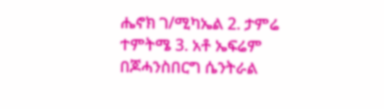ሔኖክ ገ/ሚካኤል 2. ታምሬ ተምትሜ 3. አቶ ኤፍሬም በጆሓንስበርግ ሴንትራል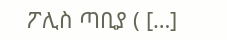ፖሊስ ጣቢያ ( […]